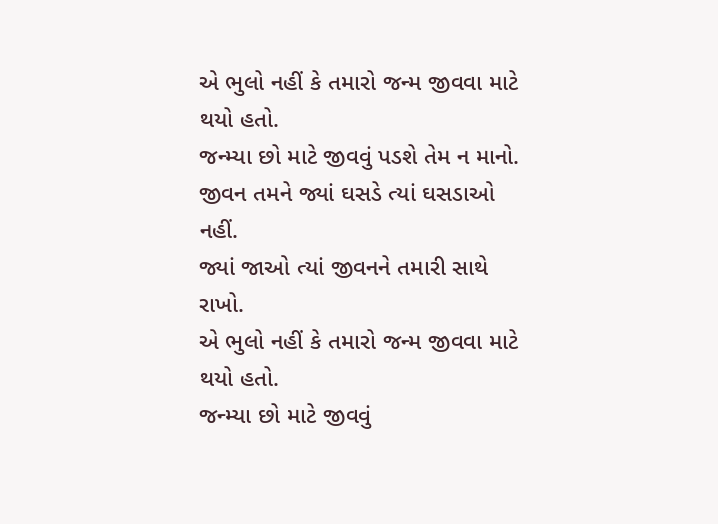એ ભુલો નહીં કે તમારો જન્મ જીવવા માટે થયો હતો.
જન્મ્યા છો માટે જીવવું પડશે તેમ ન માનો.
જીવન તમને જ્યાં ઘસડે ત્યાં ઘસડાઓ નહીં.
જ્યાં જાઓ ત્યાં જીવનને તમારી સાથે રાખો.
એ ભુલો નહીં કે તમારો જન્મ જીવવા માટે થયો હતો.
જન્મ્યા છો માટે જીવવું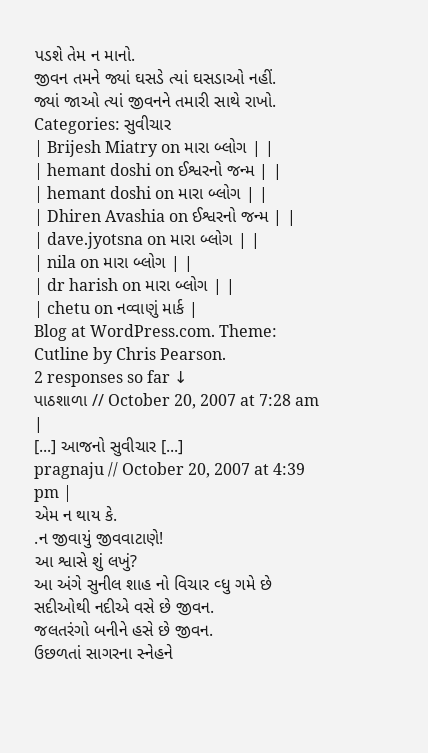પડશે તેમ ન માનો.
જીવન તમને જ્યાં ઘસડે ત્યાં ઘસડાઓ નહીં.
જ્યાં જાઓ ત્યાં જીવનને તમારી સાથે રાખો.
Categories: સુવીચાર
| Brijesh Miatry on મારા બ્લોગ | |
| hemant doshi on ઈશ્વરનો જન્મ | |
| hemant doshi on મારા બ્લોગ | |
| Dhiren Avashia on ઈશ્વરનો જન્મ | |
| dave.jyotsna on મારા બ્લોગ | |
| nila on મારા બ્લોગ | |
| dr harish on મારા બ્લોગ | |
| chetu on નવ્વાણું માર્ક |
Blog at WordPress.com. Theme: Cutline by Chris Pearson.
2 responses so far ↓
પાઠશાળા // October 20, 2007 at 7:28 am |
[...] આજનો સુવીચાર [...]
pragnaju // October 20, 2007 at 4:39 pm |
એમ ન થાય કે.
.ન જીવાયું જીવવાટાણે!
આ શ્વાસે શું લખું?
આ અંગે સુનીલ શાહ નો વિચાર વ્ધુ ગમે છે
સદીઓથી નદીએ વસે છે જીવન.
જલતરંગો બનીને હસે છે જીવન.
ઉછળતાં સાગરના સ્નેહને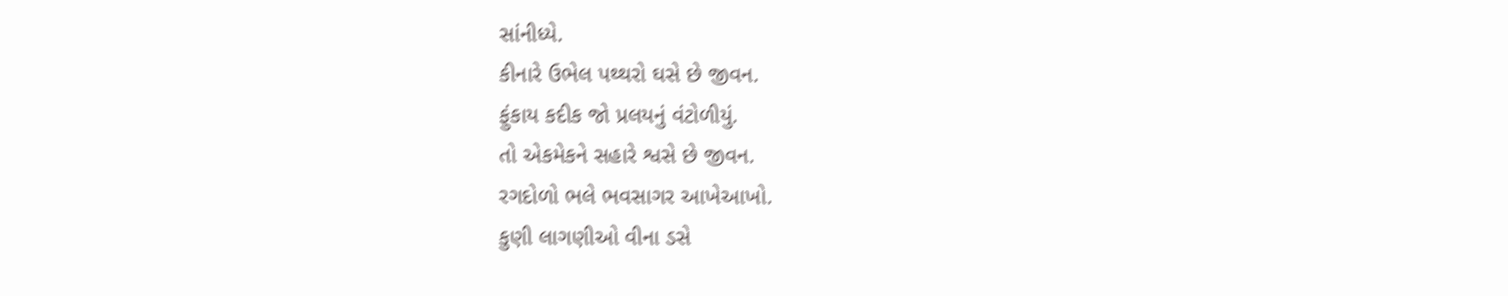સાંનીધ્યે.
કીનારે ઉભેલ પથ્થરો ઘસે છે જીવન.
ફુંકાય કદીક જો પ્રલયનું વંટોળીયું.
તો એકમેકને સહારે શ્વસે છે જીવન.
રગદોળો ભલે ભવસાગર આખેઆખો.
કુણી લાગણીઓ વીના ડસે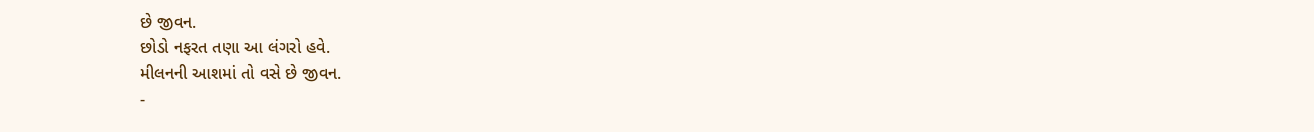છે જીવન.
છોડો નફરત તણા આ લંગરો હવે.
મીલનની આશમાં તો વસે છે જીવન.
-